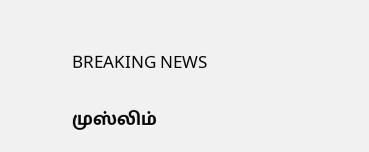BREAKING NEWS

முஸ்லிம்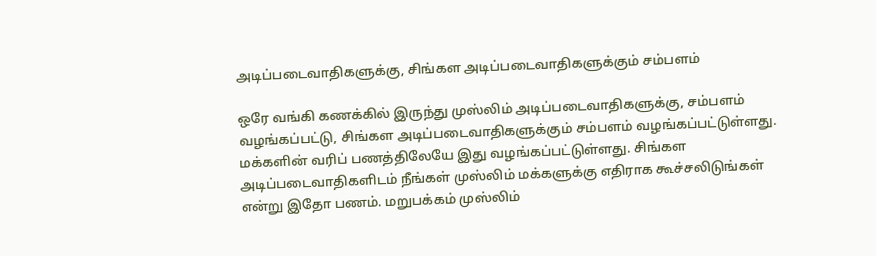அடிப்படைவாதிகளுக்கு, சிங்கள அடிப்படைவாதிகளுக்கும் சம்பளம்

ஒரே வங்கி கணக்கில் இருந்து முஸ்லிம் அடிப்படைவாதிகளுக்கு, சம்பளம் வழங்கப்பட்டு, சிங்கள அடிப்படைவாதிகளுக்கும் சம்பளம் வழங்கப்பட்டுள்ளது. மக்களின் வரிப் பணத்திலேயே இது வழங்கப்பட்டுள்ளது. சிங்கள அடிப்படைவாதிகளிடம் நீங்கள் முஸ்லிம் மக்களுக்கு எதிராக கூச்சலிடுங்கள் என்று இதோ பணம். மறுபக்கம் முஸ்லிம்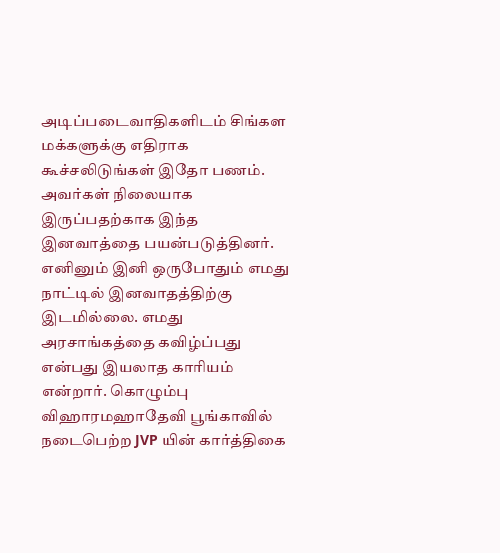அடிப்படைவாதிகளிடம் சிங்கள மக்களுக்கு எதிராக கூச்சலிடுங்கள் இதோ பணம். அவர்கள் நிலையாக இருப்பதற்காக இந்த இனவாத்தை பயன்படுத்தினர். எனினும் இனி ஒருபோதும் எமது நாட்டில் இனவாதத்திற்கு இடமில்லை. எமது அரசாங்கத்தை கவிழ்ப்பது என்பது இயலாத காரியம் என்றார். கொழும்பு விஹாரமஹாதேவி பூங்காவில் நடைபெற்ற JVP யின் கார்த்திகை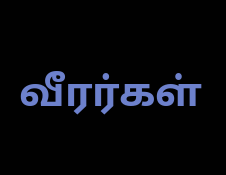வீரர்கள்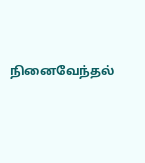நினைவேந்தல்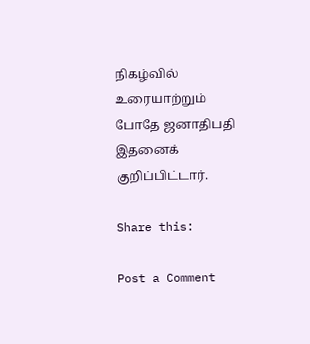நிகழ்வில் உரையாற்றும் போதே ஜனாதிபதி இதனைக் குறிப்பிட்டார்.

Share this:

Post a Comment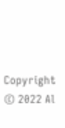Copyright © 2022 Al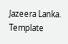Jazeera Lanka. Template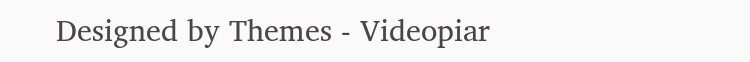Designed by Themes - Videopiar